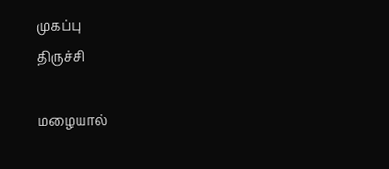முகப்பு
திருச்சி

மழையால்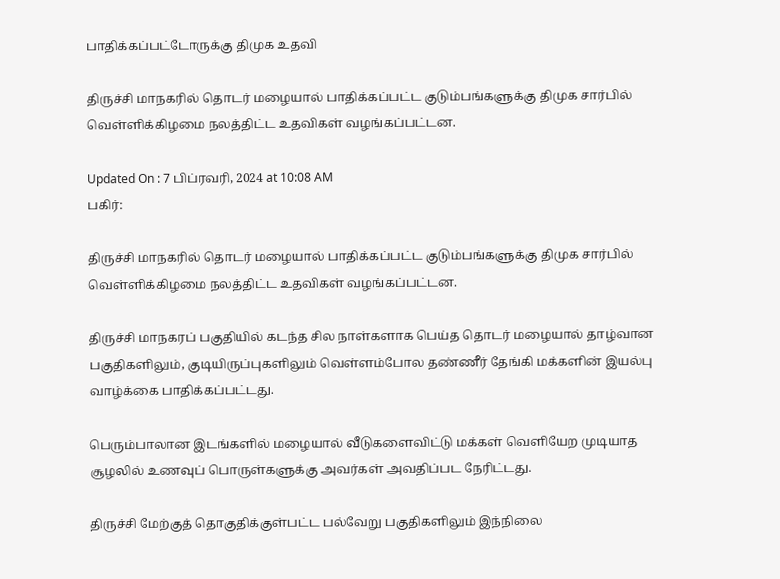பாதிக்கப்பட்டோருக்கு திமுக உதவி

திருச்சி மாநகரில் தொடர் மழையால் பாதிக்கப்பட்ட குடும்பங்களுக்கு திமுக சார்பில் வெள்ளிக்கிழமை நலத்திட்ட உதவிகள் வழங்கப்பட்டன.

Updated On : 7 பிப்ரவரி, 2024 at 10:08 AM
பகிர்:

திருச்சி மாநகரில் தொடர் மழையால் பாதிக்கப்பட்ட குடும்பங்களுக்கு திமுக சார்பில் வெள்ளிக்கிழமை நலத்திட்ட உதவிகள் வழங்கப்பட்டன.

திருச்சி மாநகரப் பகுதியில் கடந்த சில நாள்களாக பெய்த தொடர் மழையால் தாழ்வான பகுதிகளிலும், குடியிருப்புகளிலும் வெள்ளம்போல தண்ணீர் தேங்கி மக்களின் இயல்பு வாழ்க்கை பாதிக்கப்பட்டது.

பெரும்பாலான இடங்களில் மழையால் வீடுகளைவிட்டு மக்கள் வெளியேற முடியாத சூழலில் உணவுப் பொருள்களுக்கு அவர்கள் அவதிப்பட நேரிட்டது.

திருச்சி மேற்குத் தொகுதிக்குள்பட்ட பல்வேறு பகுதிகளிலும் இந்நிலை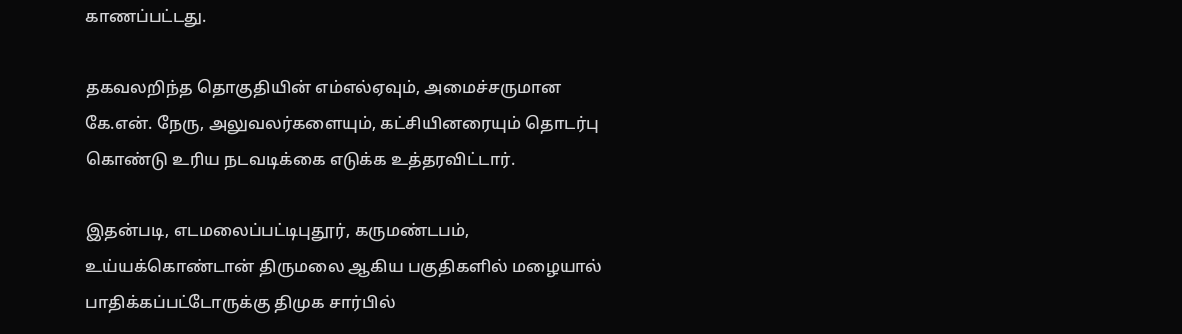காணப்பட்டது.

தகவலறிந்த தொகுதியின் எம்எல்ஏவும், அமைச்சருமான கே.என். நேரு, அலுவலர்களையும், கட்சியினரையும் தொடர்பு கொண்டு உரிய நடவடிக்கை எடுக்க உத்தரவிட்டார்.

இதன்படி, எடமலைப்பட்டிபுதூர், கருமண்டபம், உய்யக்கொண்டான் திருமலை ஆகிய பகுதிகளில் மழையால் பாதிக்கப்பட்டோருக்கு திமுக சார்பில்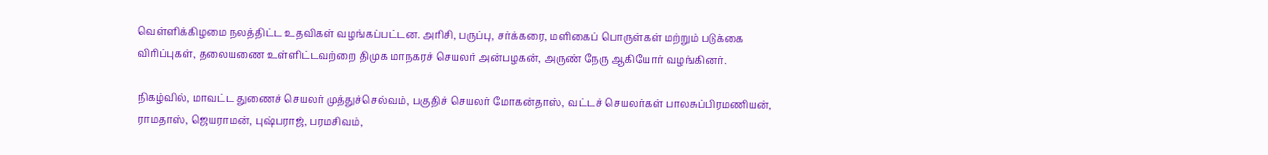வெள்ளிக்கிழமை நலத்திட்ட உதவிகள் வழங்கப்பட்டன. அரிசி, பருப்பு, சர்க்கரை, மளிகைப் பொருள்கள் மற்றும் படுக்கை விரிப்புகள், தலையணை உள்ளிட்டவற்றை திமுக மாநகரச் செயலர் அன்பழகன், அருண் நேரு ஆகியோர் வழங்கினர்.

நிகழ்வில், மாவட்ட துணைச் செயலர் முத்துச்செல்வம், பகுதிச் செயலர் மோகன்தாஸ், வட்டச் செயலர்கள் பாலசுப்பிரமணியன், ராமதாஸ், ஜெயராமன், புஷ்பராஜ், பரமசிவம்,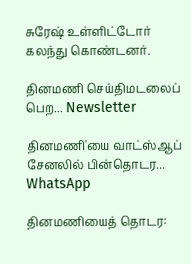சுரேஷ் உள்ளிட்டோர் கலந்து கொண்டனர்.

தினமணி செய்திமடலைப் பெற... Newsletter

தினமணி'யை வாட்ஸ்ஆப் சேனலில் பின்தொடர... WhatsApp

தினமணியைத் தொடர: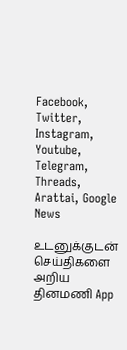Facebook, Twitter, Instagram, Youtube, Telegram, Threads, Arattai, Google News

உடனுக்குடன் செய்திகளை அறிய தினமணி App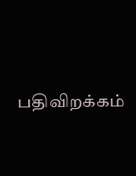பதிவிறக்கம்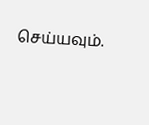செய்யவும்.